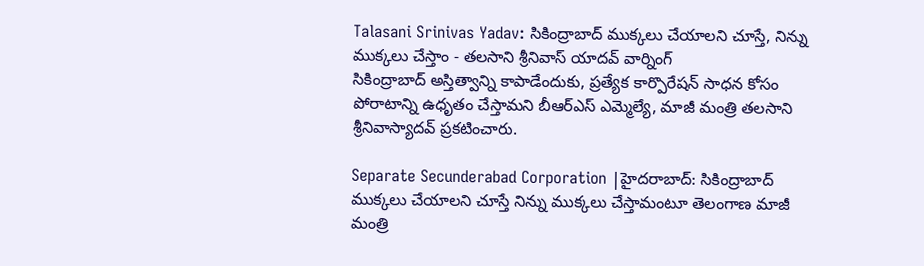Talasani Srinivas Yadav: సికింద్రాబాద్ ముక్కలు చేయాలని చూస్తే, నిన్ను ముక్కలు చేస్తాం - తలసాని శ్రీనివాస్ యాదవ్ వార్నింగ్
సికింద్రాబాద్ అస్తిత్వాన్ని కాపాడేందుకు, ప్రత్యేక కార్పొరేషన్ సాధన కోసం పోరాటాన్ని ఉధృతం చేస్తామని బీఆర్ఎస్ ఎమ్మెల్యే, మాజీ మంత్రి తలసాని శ్రీనివాస్యాదవ్ ప్రకటించారు.

Separate Secunderabad Corporation |హైదరాబాద్: సికింద్రాబాద్ ముక్కలు చేయాలని చూస్తే నిన్ను ముక్కలు చేస్తామంటూ తెలంగాణ మాజీ మంత్రి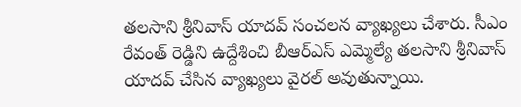తలసాని శ్రీనివాస్ యాదవ్ సంచలన వ్యాఖ్యలు చేశారు. సీఎం రేవంత్ రెడ్డిని ఉద్దేశించి బీఆర్ఎస్ ఎమ్మెల్యే తలసాని శ్రీనివాస్ యాదవ్ చేసిన వ్యాఖ్యలు వైరల్ అవుతున్నాయి.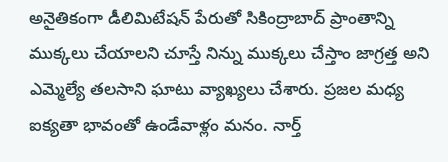అనైతికంగా డీలిమిటేషన్ పేరుతో సికింద్రాబాద్ ప్రాంతాన్ని ముక్కలు చేయాలని చూస్తే నిన్ను ముక్కలు చేస్తాం జాగ్రత్త అని ఎమ్మెల్యే తలసాని ఘాటు వ్యాఖ్యలు చేశారు. ప్రజల మధ్య ఐక్యతా భావంతో ఉండేవాళ్లం మనం. నార్త్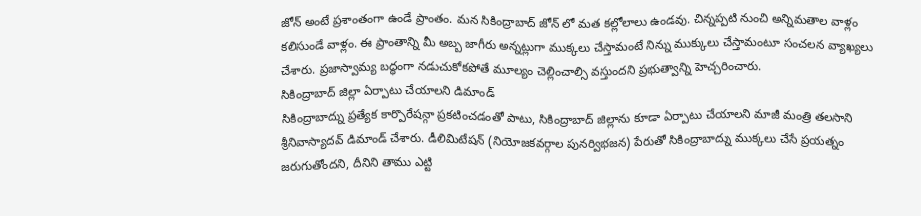జోన్ అంటే ప్రశాంతంగా ఉండే ప్రాంతం. మన సికింద్రాబాద్ జోన్ లో మత కల్లోలాలు ఉండవు. చిన్నప్పటి నుంచి అన్నిమతాల వాళ్లం కలిసుండే వాళ్లం. ఈ ప్రాంతాన్ని మీ అబ్బ జాగీరు అన్నట్లుగా ముక్కలు చేస్తామంటే నిన్ను ముక్కులు చేస్తామంటూ సంచలన వ్యాఖ్యలు చేశారు. ప్రజాస్వామ్య బద్ధంగా నడుచుకోకపోతే మూల్యం చెల్లించాల్సి వస్తుందని ప్రభుత్వాన్ని హెచ్చరించారు.
సికింద్రాబాద్ జిల్లా ఏర్పాటు చేయాలని డిమాండ్
సికింద్రాబాద్ను ప్రత్యేక కార్పొరేషన్గా ప్రకటించడంతో పాటు, సికింద్రాబాద్ జిల్లాను కూడా ఏర్పాటు చేయాలని మాజీ మంత్రి తలసాని శ్రీనివాస్యాదవ్ డిమాండ్ చేశారు. డీలిమిటేషన్ (నియోజకవర్గాల పునర్విభజన) పేరుతో సికింద్రాబాద్ను ముక్కలు చేసే ప్రయత్నం జరుగుతోందని, దీనిని తాము ఎట్టి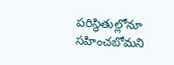పరిస్థితుల్లోనూ సహించబోమని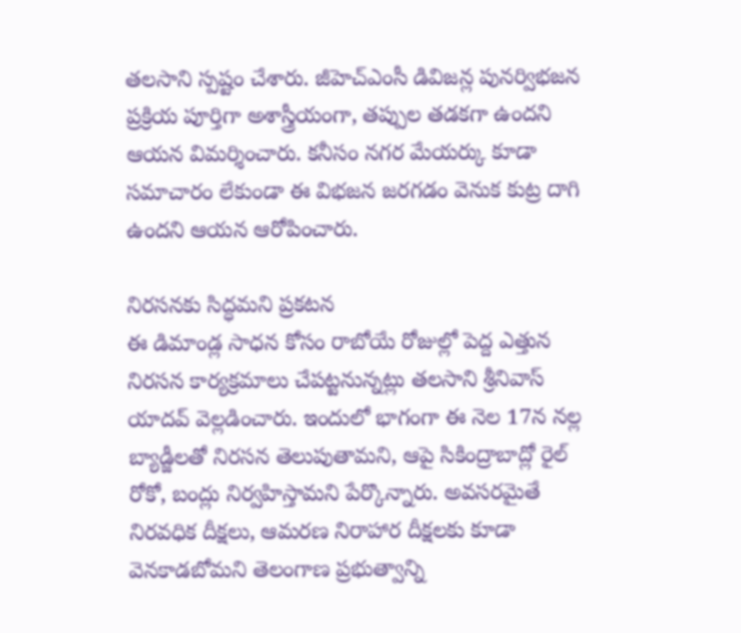తలసాని స్పష్టం చేశారు. జీహెచ్ఎంసీ డివిజన్ల పునర్విభజన ప్రక్రియ పూర్తిగా అశాస్త్రీయంగా, తప్పుల తడకగా ఉందని ఆయన విమర్శించారు. కనీసం నగర మేయర్కు కూడా సమాచారం లేకుండా ఈ విభజన జరగడం వెనుక కుట్ర దాగి ఉందని ఆయన ఆరోపించారు.

నిరసనకు సిద్ధమని ప్రకటన
ఈ డిమాండ్ల సాధన కోసం రాబోయే రోజుల్లో పెద్ద ఎత్తున నిరసన కార్యక్రమాలు చేపట్టనున్నట్లు తలసాని శ్రీనివాస్ యాదవ్ వెల్లడించారు. ఇందులో భాగంగా ఈ నెల 17న నల్ల బ్యాడ్జీలతో నిరసన తెలుపుతామని, ఆపై సికింద్రాబాద్లో రైల్ రోకో, బంద్లు నిర్వహిస్తామని పేర్కొన్నారు. అవసరమైతే నిరవధిక దీక్షలు, ఆమరణ నిరాహార దీక్షలకు కూడా వెనకాడబోమని తెలంగాణ ప్రభుత్వాన్ని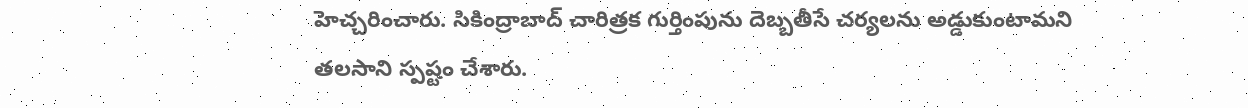హెచ్చరించారు. సికింద్రాబాద్ చారిత్రక గుర్తింపును దెబ్బతీసే చర్యలను అడ్డుకుంటామని తలసాని స్పష్టం చేశారు.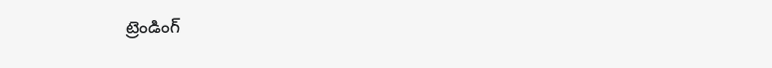ట్రెండింగ్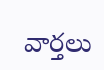వార్తలు